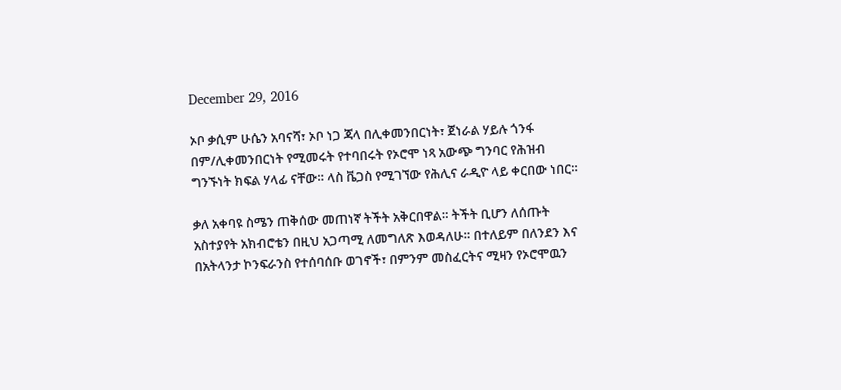December 29, 2016

ኦቦ ቃሲም ሁሴን አባናሻ፣ ኦቦ ነጋ ጃላ በሊቀመንበርነት፣ ጀነራል ሃይሉ ጎንፋ በም/ሊቀመንበርነት የሚመሩት የተባበሩት የኦሮሞ ነጻ አውጭ ግንባር የሕዝብ ግንኙነት ክፍል ሃላፊ ናቸው። ላስ ቬጋስ የሚገኘው የሕሊና ራዲዮ ላይ ቀርበው ነበር።

ቃለ አቀባዩ ስሜን ጠቅሰው መጠነኛ ትችት አቅርበዋል። ትችት ቢሆን ለሰጡት አስተያየት አክብሮቴን በዚህ አጋጣሚ ለመግለጽ እወዳለሁ። በተለይም በለንደን እና በአትላንታ ኮንፍራንስ የተሰባሰቡ ወገኖች፣ በምንም መስፈርትና ሚዛን የኦሮሞዉን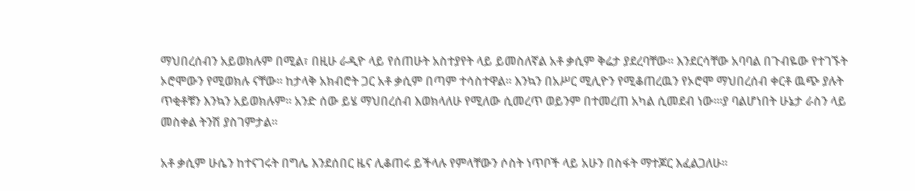ማህበረሰብን አይወክሉም በሚል፣ በዚሁ ራዲዮ ላይ የሰጠሁት አስተያየት ላይ ይመስለኛል አቶ ቃሲም ቅሬታ ያደረባቸው። እንደርሳቸው አባባል በጉብዬው የተገኙት ኦሮሞውን የሚወክሉ ናቸው። ከታላቅ አክብሮት ጋር አቶ ቃሲም በጣም ተሳስተዋል። እንኳን በአሥር ሚሊዮን የሚቆጠረዉን የኦሮሞ ማህበረሰብ ቀርቶ ዉጭ ያሉት ጥቂቶቹን እንኳን አይወክሉም። አንድ ሰው ይሄ ማህበረሰብ እወክላለሁ የሚለው ሲመረጥ ወይንም በተመረጠ አካል ሲመደብ ነው።፡ያ ባልሆነበት ሁኔታ ራስን ላይ መስቀል ትንሽ ያስገምታል።

አቶ ቃሲም ሁሴን ከተናገሩት በግሌ እንደሰበር ዜና ሊቆጠሩ ይችላሉ የምላቸውን ሶስት ነጥቦች ላይ አሁን በስፋት ማተጆር እፈልጋለሁ።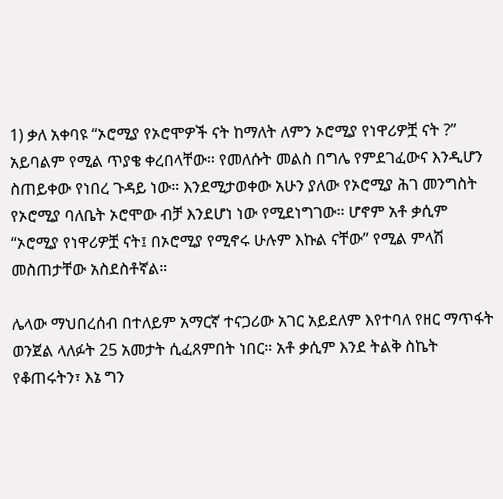1) ቃለ አቀባዩ “ኦሮሚያ የኦሮሞዎች ናት ከማለት ለምን ኦሮሚያ የነዋሪዎቿ ናት ?” አይባልም የሚል ጥያቄ ቀረበላቸው። የመለሱት መልስ በግሌ የምደገፈውና እንዲሆን ስጠይቀው የነበረ ጉዳይ ነው። እንደሚታወቀው አሁን ያለው የኦሮሚያ ሕገ መንግስት የኦሮሚያ ባለቤት ኦሮሞው ብቻ እንደሆነ ነው የሚደነግገው። ሆኖም አቶ ቃሲም “ኦሮሚያ የነዋሪዎቿ ናት፤ በኦሮሚያ የሚኖሩ ሁሉም እኩል ናቸው” የሚል ምላሽ መስጠታቸው አስደስቶኛል።

ሌላው ማህበረሰብ በተለይም አማርኛ ተናጋሪው አገር አይደለም እየተባለ የዘር ማጥፋት ወንጀል ላለፉት 25 አመታት ሲፈጸምበት ነበር። አቶ ቃሲም እንደ ትልቅ ስኬት የቆጠሩትን፣ እኔ ግን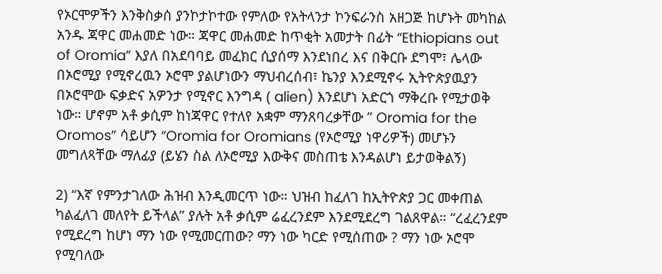የኦርሞዎችን እንቅስቃሰ ያንኮታኮተው የምለው የአትላንታ ኮንፍራንስ አዘጋጅ ከሆኑት መካከል አንዱ ጃዋር መሐመድ ነው። ጃዋር መሐመድ ከጥቂት አመታት በፊት “Ethiopians out of Oromia” እያለ በአደባባይ መፈክር ሲያሰማ እንደነበረ እና በቅርቡ ደግሞ፣ ሌላው በኦሮሚያ የሚኖረዉን ኦሮሞ ያልሆነውን ማህብረሰብ፣ ኬንያ እንደሚኖሩ ኢትዮጵያዉያን በኦሮሞው ፍቃድና አዎንታ የሚኖር እንግዳ ( alien) እንደሆነ አድርጎ ማቅረቡ የሚታወቅ ነው። ሆኖም አቶ ቃሲም ከነጃዋር የተለየ አቋም ማንጸባረቃቸው ” Oromia for the Oromos” ሳይሆን “Oromia for Oromians (የኦሮሚያ ነዋሪዎች) መሆኑን መግለጻቸው ማለፊያ (ይሄን ስል ለኦሮሚያ እውቅና መስጠቴ እንዳልሆነ ይታወቅልኝ)

2) “እኛ የምንታገለው ሕዝብ እንዲመርጥ ነው። ህዝብ ከፈለገ ከኢትዮጵያ ጋር መቀጠል ካልፈለገ መለየት ይችላል” ያሉት አቶ ቃሲም ሬፈረንደም እንደሚደረግ ገልጸዋል። “ረፈረንደም የሚደረግ ከሆነ ማን ነው የሚመርጠው? ማን ነው ካርድ የሚሰጠው ? ማን ነው ኦሮሞ የሚባለው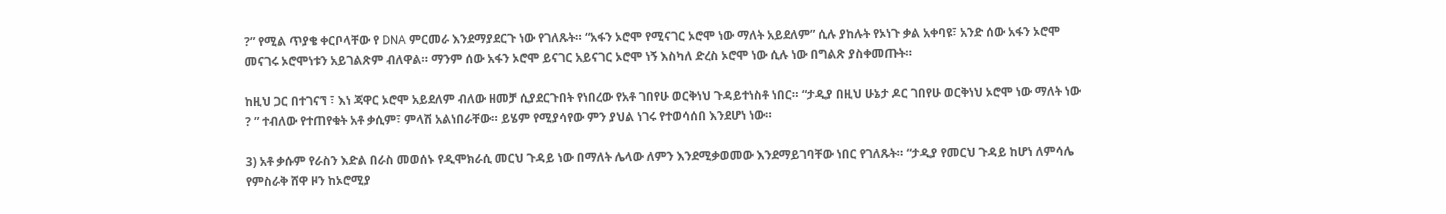?” የሚል ጥያቄ ቀርቦላቸው የ DNA ምርመራ እንደማያደርጉ ነው የገለጹት። “አፋን ኦሮሞ የሚናገር ኦሮሞ ነው ማለት አይደለም” ሲሉ ያከሉት የኦነጉ ቃል አቀባዩ፣ አንድ ሰው አፋን ኦሮሞ መናገሩ ኦሮሞነቱን አይገልጽም ብለዋል። ማንም ሰው አፋን ኦሮሞ ይናገር አይናገር ኦሮሞ ነኝ እስካለ ድረስ ኦሮሞ ነው ሲሉ ነው በግልጽ ያስቀመጡት።

ከዚህ ጋር በተገናኘ ፣ እነ ጃዋር ኦሮሞ አይደለም ብለው ዘመቻ ሲያደርጉበት የነበረው የአቶ ገበየሁ ወርቅነህ ጉዳይተነስቶ ነበር። “ታዲያ በዚህ ሁኔታ ዶር ገበየሁ ወርቅነህ ኦሮሞ ነው ማለት ነው ? ” ተብለው የተጠየቁት አቶ ቃሲም፣ ምላሽ አልነበራቸው። ይሄም የሚያሳየው ምን ያህል ነገሩ የተወሳሰበ እንደሆነ ነው።

3) አቶ ቃሱም የራስን እድል በራስ መወሰኑ የዲሞክራሲ መርህ ጉዳይ ነው በማለት ሌላው ለምን እንደሚቃወመው እንደማይገባቸው ነበር የገለጹት። “ታዲያ የመርህ ጉዳይ ከሆነ ለምሳሌ የምስራቅ ሸዋ ዞን ከኦሮሚያ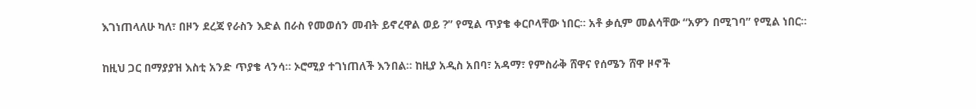እገነጠላለሁ ካለ፣ በዞን ደረጃ የራስን እድል በራስ የመወሰን መብት ይኖረዋል ወይ ?” የሚል ጥያቄ ቀርቦላቸው ነበር። አቶ ቃሲም መልሳቸው “አዎን በሚገባ” የሚል ነበር።

ከዚህ ጋር በማያያዝ እስቲ አንድ ጥያቄ ላንሳ። ኦሮሚያ ተገነጠለች እንበል። ከዚያ አዲስ አበባ፣ አዳማ፣ የምስራቅ ሸዋና የሰሜን ሸዋ ዞኖች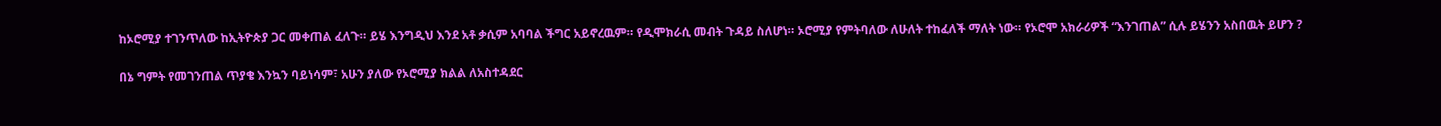ከኦሮሚያ ተገንጥለው ከኢትዮጵያ ጋር መቀጠል ፈለጉ። ይሄ እንግዲህ እንደ አቶ ቃሲም አባባል ችግር አይኖረዉም። የዲሞክራሲ መብት ጉዳይ ስለሆነ። ኦሮሚያ የምትባለው ለሁለት ተከፈለች ማለት ነው። የኦሮሞ አክራሪዎች “እንገጠል” ሲሉ ይሄንን አስበዉት ይሆን ?

በኔ ግምት የመገንጠል ጥያቄ እንኳን ባይነሳም፣ አሁን ያለው የኦሮሚያ ክልል ለአስተዳደር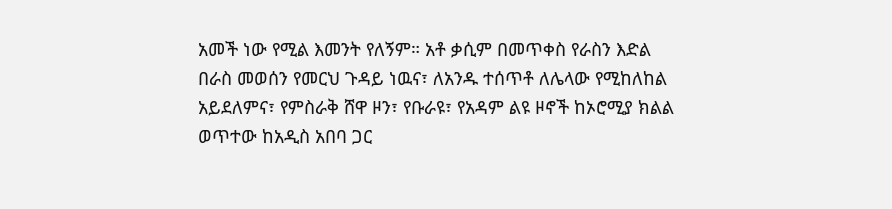አመች ነው የሚል እመንት የለኝም። አቶ ቃሲም በመጥቀስ የራስን እድል በራስ መወሰን የመርህ ጉዳይ ነዉና፣ ለአንዱ ተሰጥቶ ለሌላው የሚከለከል አይደለምና፣ የምስራቅ ሸዋ ዞን፣ የቡራዩ፣ የአዳም ልዩ ዞኖች ከኦሮሚያ ክልል ወጥተው ከአዲስ አበባ ጋር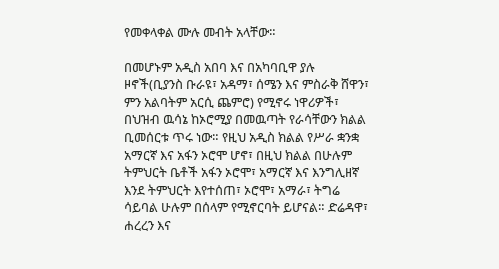የመቀላቀል ሙሉ መብት አላቸው።

በመሆኑም አዲስ አበባ እና በአካባቢዋ ያሉ ዞኖች(ቢያንስ ቡራዩ፣ አዳማ፣ ሰሜን እና ምስራቅ ሸዋን፣ ምን አልባትም አርሲ ጨምሮ) የሚኖሩ ነዋሪዎች፣ በህዝብ ዉሳኔ ከኦሮሚያ በመዉጣት የራሳቸውን ክልል ቢመሰርቱ ጥሩ ነው። የዚህ አዲስ ክልል የሥራ ቋንቋ አማርኛ እና አፋን ኦሮሞ ሆኖ፣ በዚህ ክልል በሁሉም ትምህርት ቤቶች አፋን ኦሮሞ፣ አማርኛ እና እንግሊዘኛ እንደ ትምህርት እየተሰጠ፣ ኦሮሞ፣ አማራ፣ ትግሬ ሳይባል ሁሉም በሰላም የሚኖርባት ይሆናል። ድሬዳዋ፣ ሐረረን እና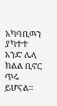አካባቢዉን ያካተተ አንድ ሌላ ክልል ቢኖር ጥሩ ይሆናል።